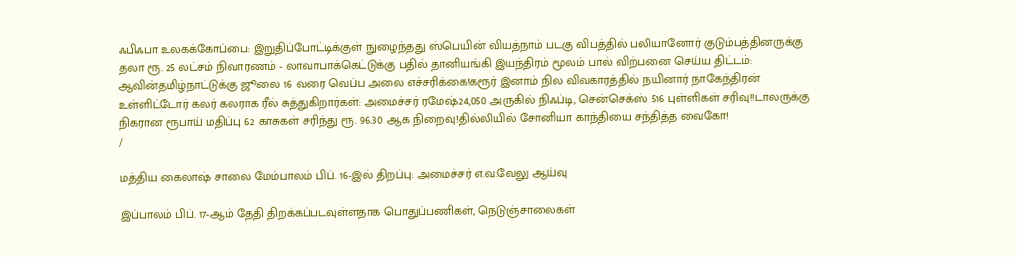ஃபிஃபா உலகக்கோப்பை: இறுதிப்போட்டிக்குள் நுழைந்தது ஸ்பெயின் வியத்நாம் படகு விபத்தில் பலியானோர் குடும்பத்தினருக்கு தலா ரூ. 25 லட்சம் நிவாரணம் - லாவாபாக்கெட்டுக்கு பதில் தானியங்கி இயந்திரம் மூலம் பால் விற்பனை செய்ய திட்டம்: ஆவின்தமிழ்நாட்டுக்கு ஜூலை 16 வரை வெப்ப அலை எச்சரிக்கை!கரூர் இனாம் நில விவகாரத்தில் நயினார் நாகேந்திரன் உள்ளிட்டோர் கலர் கலராக ரீல் சுத்துகிறார்கள்: அமைச்சர் ரமேஷ்24,050 அருகில் நிஃப்டி, சென்செக்ஸ் 516 புள்ளிகள் சரிவு!!டாலருக்கு நிகரான ரூபாய் மதிப்பு 62 காசுகள் சரிந்து ரூ. 96.30 ஆக நிறைவு!தில்லியில் சோனியா காந்தியை சந்தித்த வைகோ!
/

மத்திய கைலாஷ் சாலை மேம்பாலம் பிப். 16-இல் திறப்பு: அமைச்சர் எ.வ.வேலு ஆய்வு

இப்பாலம் பிப். 17-ஆம் தேதி திறக்கப்படவுள்ளதாக பொதுப்பணிகள், நெடுஞ்சாலைகள்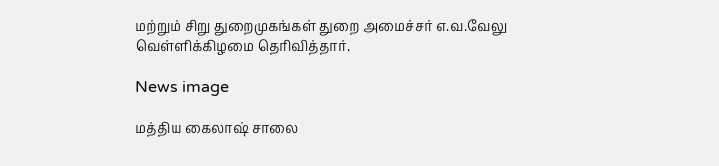மற்றும் சிறு துறைமுகங்கள் துறை அமைச்சர் எ.வ.வேலு வெள்ளிக்கிழமை தெரிவித்தார்.

News image

மத்திய கைலாஷ் சாலை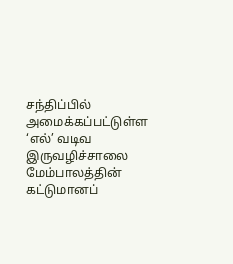சந்திப்பில் அமைக்கப்பட்டுள்ள ‘எல்’ வடிவ இருவழிச்சாலை மேம்பாலத்தின் கட்டுமானப்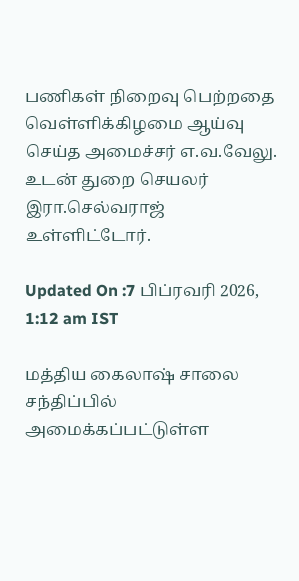பணிகள் நிறைவு பெற்றதை வெள்ளிக்கிழமை ஆய்வு செய்த அமைச்சர் எ.வ.வேலு. உடன் துறை செயலர் இரா.செல்வராஜ் உள்ளிட்டோர்.

Updated On :7 பிப்ரவரி 2026, 1:12 am IST

மத்திய கைலாஷ் சாலை சந்திப்பில் அமைக்கப்பட்டுள்ள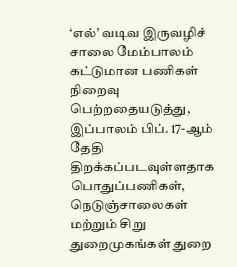‘எல்’ வடிவ இருவழிச் சாலை மேம்பாலம் கட்டுமான பணிகள் நிறைவு பெற்றதையடுத்து, இப்பாலம் பிப். 17-ஆம் தேதி திறக்கப்படவுள்ளதாக பொதுப்பணிகள், நெடுஞ்சாலைகள் மற்றும் சிறு துறைமுகங்கள் துறை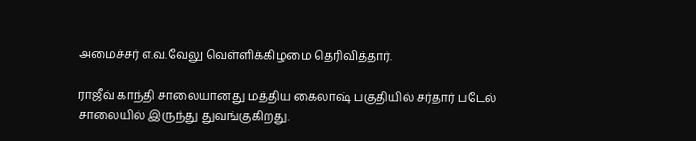அமைச்சர் எ.வ.வேலு வெள்ளிக்கிழமை தெரிவித்தார்.

ராஜீவ் காந்தி சாலையானது மத்திய கைலாஷ் பகுதியில் சர்தார் படேல் சாலையில் இருந்து துவங்குகிறது.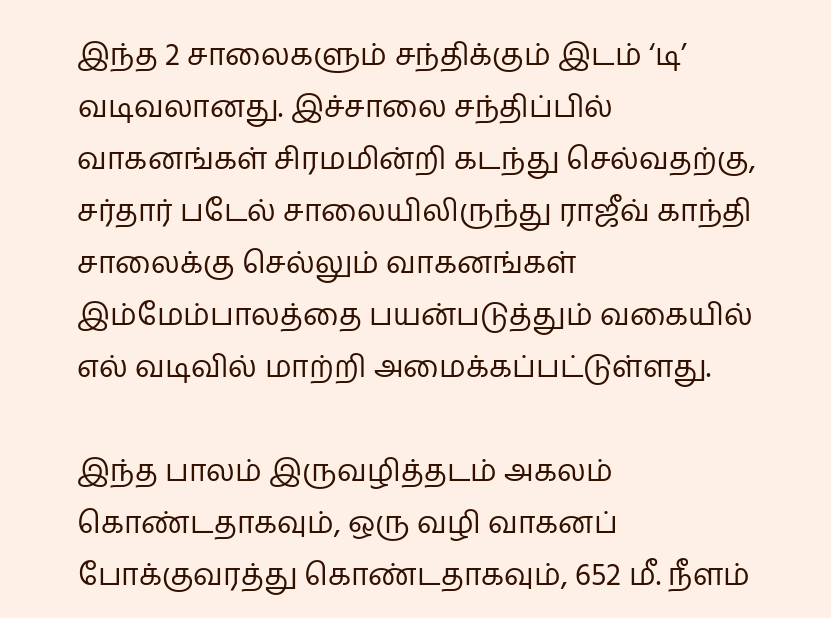இந்த 2 சாலைகளும் சந்திக்கும் இடம் ‘டி’ வடிவலானது. இச்சாலை சந்திப்பில் வாகனங்கள் சிரமமின்றி கடந்து செல்வதற்கு, சர்தார் படேல் சாலையிலிருந்து ராஜீவ் காந்தி சாலைக்கு செல்லும் வாகனங்கள் இம்மேம்பாலத்தை பயன்படுத்தும் வகையில் எல் வடிவில் மாற்றி அமைக்கப்பட்டுள்ளது.

இந்த பாலம் இருவழித்தடம் அகலம் கொண்டதாகவும், ஒரு வழி வாகனப் போக்குவரத்து கொண்டதாகவும், 652 மீ. நீளம்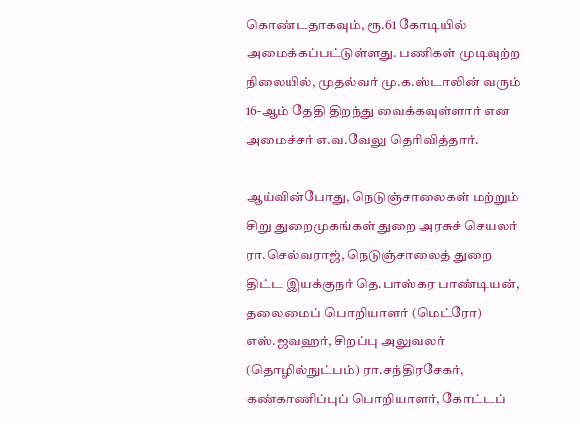கொண்டதாகவும், ரூ.61 கோடியில் அமைக்கப்பட்டுள்ளது. பணிகள் முடிவுற்ற நிலையில், முதல்வர் மு.க.ஸ்டாலின் வரும் 16-ஆம் தேதி திறந்து வைக்கவுள்ளார் என அமைச்சர் எ.வ.வேலு தெரிவித்தார்.

ஆய்வின்போது, நெடுஞ்சாலைகள் மற்றும் சிறு துறைமுகங்கள் துறை அரசுச் செயலர் ரா.செல்வராஜ், நெடுஞ்சாலைத் துறை திட்ட இயக்குநர் தெ.பாஸ்கர பாண்டியன், தலைமைப் பொறியாளர் (மெட்ரோ) எஸ்.ஜவஹர், சிறப்பு அலுவலர் (தொழில்நுட்பம்) ரா.சந்திரசேகர், கண்காணிப்புப் பொறியாளர், கோட்டப்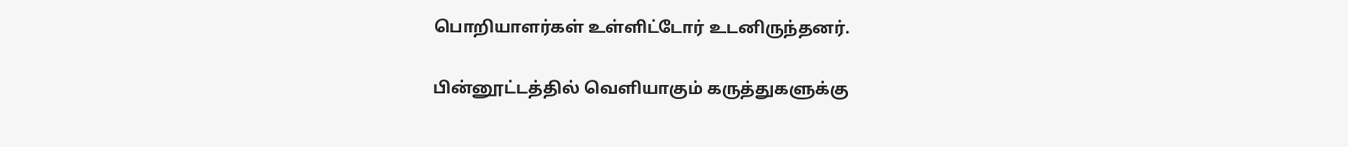பொறியாளர்கள் உள்ளிட்டோர் உடனிருந்தனர்.

பின்னூட்டத்தில் வெளியாகும் கருத்துகளுக்கு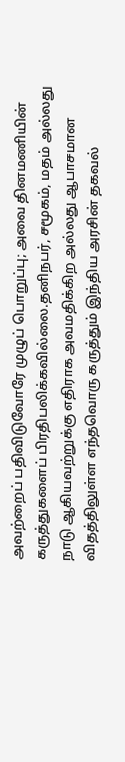அவற்றைப் பதிவிடுவோரே முழுப் பொறுப்பு; அவை தினமணியின் கருத்துகளைப் பிரதிபலிக்கவில்லை.தனிநபர், சமூகம், மதம் அல்லது நாடு ஆகியவற்றுக்கு எதிராக அவமதிக்கிற அல்லது ஆபாசமான விதத்திலுள்ள எந்தவொரு கருத்தும் இந்திய அரசின் தகவல்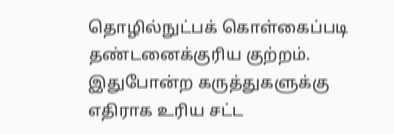தொழில்நுட்பக் கொள்கைப்படி தண்டனைக்குரிய குற்றம். இதுபோன்ற கருத்துகளுக்கு எதிராக உரிய சட்ட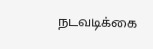நடவடிக்கை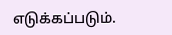எடுக்கப்படும்.